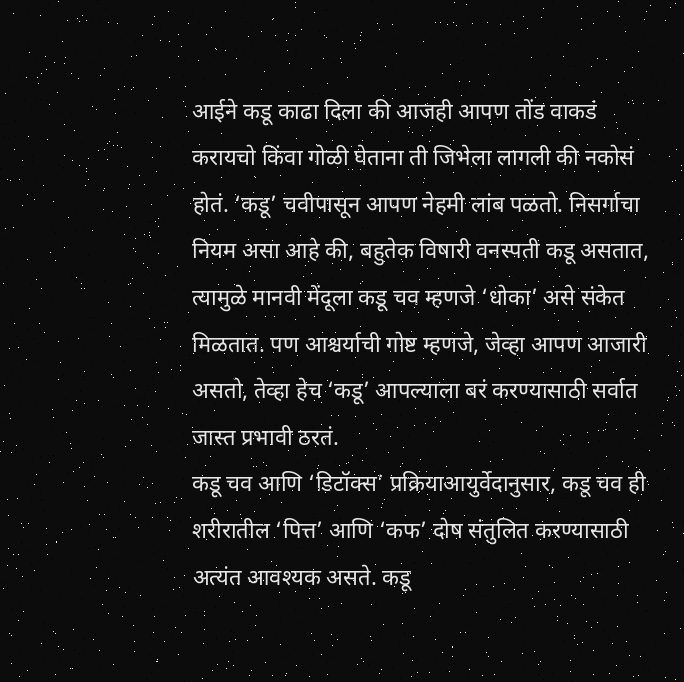आईने कडू काढा दिला की आजही आपण तोंड वाकडं करायचो किंवा गोळी घेताना ती जिभेला लागली की नकोसं होतं. ‘कडू’ चवीपासून आपण नेहमी लांब पळतो. निसर्गाचा नियम असा आहे की, बहुतेक विषारी वनस्पती कडू असतात, त्यामुळे मानवी मेंदूला कडू चव म्हणजे ‘धोका’ असे संकेत मिळतात. पण आश्चर्याची गोष्ट म्हणजे, जेव्हा आपण आजारी असतो, तेव्हा हेच ‘कडू’ आपल्याला बरं करण्यासाठी सर्वात जास्त प्रभावी ठरतं.
कडू चव आणि ‘डिटॉक्स’ प्रक्रियाआयुर्वेदानुसार, कडू चव ही शरीरातील ‘पित्त’ आणि ‘कफ’ दोष संतुलित करण्यासाठी अत्यंत आवश्यक असते. कडू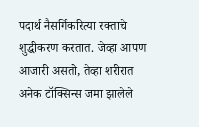पदार्थ नैसर्गिकरित्या रक्ताचे शुद्धीकरण करतात. जेव्हा आपण आजारी असतो, तेव्हा शरीरात अनेक टॉक्सिन्स जमा झालेले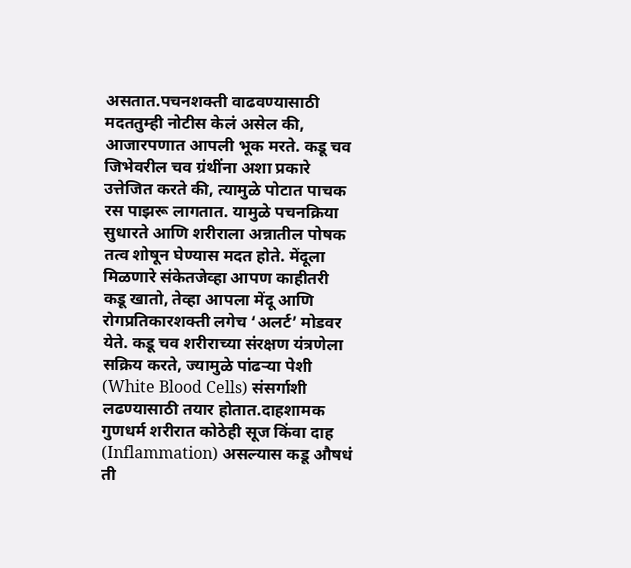असतात.पचनशक्ती वाढवण्यासाठी मदततुम्ही नोटीस केलं असेल की, आजारपणात आपली भूक मरते. कडू चव जिभेवरील चव ग्रंथींना अशा प्रकारे उत्तेजित करते की, त्यामुळे पोटात पाचक रस पाझरू लागतात. यामुळे पचनक्रिया सुधारते आणि शरीराला अन्नातील पोषक तत्व शोषून घेण्यास मदत होते. मेंदूला मिळणारे संकेतजेव्हा आपण काहीतरी कडू खातो, तेव्हा आपला मेंदू आणि रोगप्रतिकारशक्ती लगेच ‘अलर्ट’ मोडवर येते. कडू चव शरीराच्या संरक्षण यंत्रणेला सक्रिय करते, ज्यामुळे पांढऱ्या पेशी (White Blood Cells) संसर्गाशी लढण्यासाठी तयार होतात.दाहशामक गुणधर्म शरीरात कोठेही सूज किंवा दाह (Inflammation) असल्यास कडू औषधं ती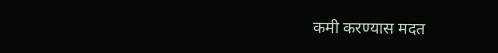कमी करण्यास मदत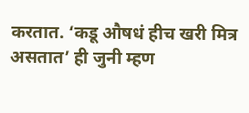करतात. ‘कडू औषधं हीच खरी मित्र असतात’ ही जुनी म्हण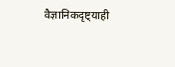वैज्ञानिकदृष्ट्याही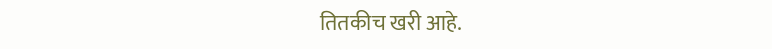तितकीच खरी आहे.